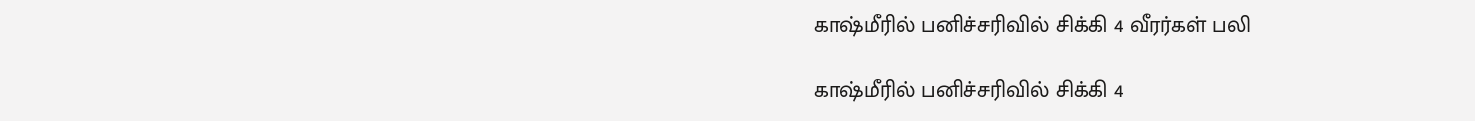காஷ்மீரில் பனிச்சரிவில் சிக்கி 4 வீரர்கள் பலி

காஷ்மீரில் பனிச்சரிவில் சிக்கி 4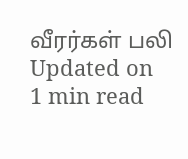வீரர்கள் பலி
Updated on
1 min read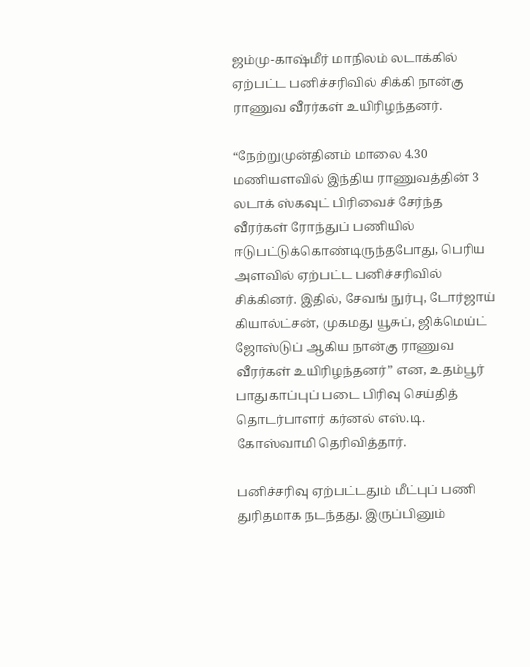ஜம்மு-காஷ்மீர் மாநிலம் லடாக்கில் ஏற்பட்ட பனிச்சரிவில் சிக்கி நான்கு ராணுவ வீரர்கள் உயிரிழந்தனர்.

“நேற்றுமுன்தினம் மாலை 4.30 மணியளவில் இந்திய ராணுவத்தின் 3 லடாக் ஸ்கவுட் பிரிவைச் சேர்ந்த வீரர்கள் ரோந்துப் பணியில் ஈடுபட்டுக்கொண்டிருந்தபோது, பெரிய அளவில் ஏற்பட்ட பனிச்சரிவில் சிக்கினர். இதில், சேவங் நுர்பு, டோர்ஜாய் கியால்ட்சன், முகமது யூசுப், ஜிக்மெய்ட் ஜோஸ்டுப் ஆகிய நான்கு ராணுவ வீரர்கள் உயிரிழந்தனர்” என, உதம்பூர் பாதுகாப்புப் படை பிரிவு செய்தித் தொடர்பாளர் கர்னல் எஸ்.டி. கோஸ்வாமி தெரிவித்தார்.

பனிச்சரிவு ஏற்பட்டதும் மீட்புப் பணி துரிதமாக நடந்தது. இருப்பினும்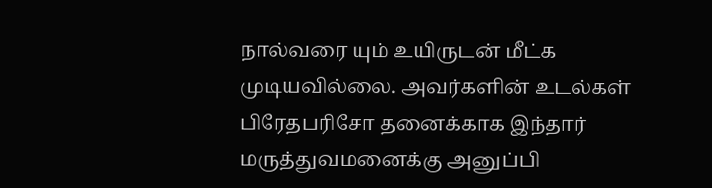நால்வரை யும் உயிருடன் மீட்க முடியவில்லை. அவர்களின் உடல்கள் பிரேதபரிசோ தனைக்காக இந்தார் மருத்துவமனைக்கு அனுப்பி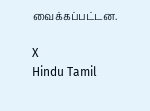வைக்கப்பட்டன.

X
Hindu Tamil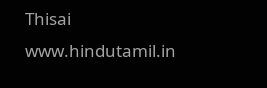Thisai
www.hindutamil.in